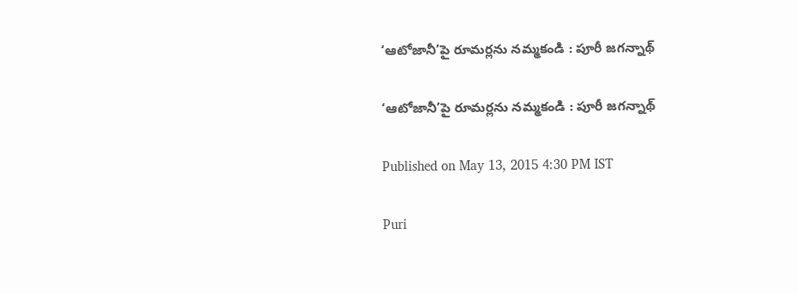‘ఆటోజానీ’పై రూమర్లను నమ్మకండి : పూరీ జగన్నాథ్

‘ఆటోజానీ’పై రూమర్లను నమ్మకండి : పూరీ జగన్నాథ్

Published on May 13, 2015 4:30 PM IST

Puri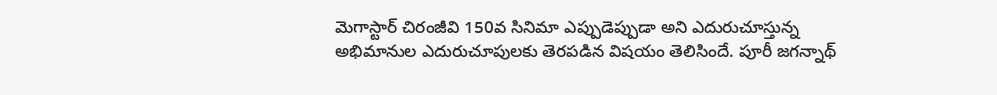మెగాస్టార్ చిరంజీవి 150వ సినిమా ఎప్పుడెప్పుడా అని ఎదురుచూస్తున్న అభిమానుల ఎదురుచూపులకు తెరపడిన విషయం తెలిసిందే. పూరీ జగన్నాథ్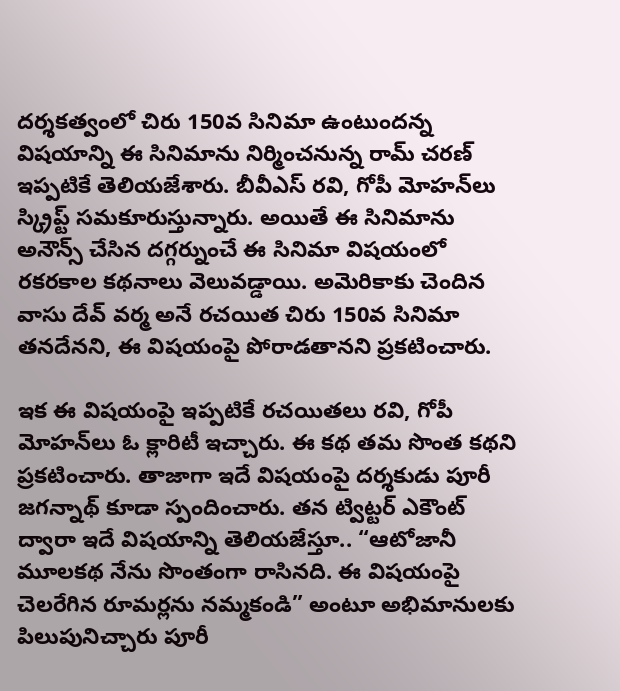దర్శకత్వంలో చిరు 150వ సినిమా ఉంటుందన్న విషయాన్ని ఈ సినిమాను నిర్మించనున్న రామ్ చరణ్ ఇప్పటికే తెలియజేశారు. బీవీఎస్ రవి, గోపీ మోహన్‌లు స్క్రిప్ట్ సమకూరుస్తున్నారు. అయితే ఈ సినిమాను అనౌన్స్ చేసిన దగ్గర్నుంచే ఈ సినిమా విషయంలో రకరకాల కథనాలు వెలువడ్డాయి. అమెరికాకు చెందిన వాసు దేవ్ వర్మ అనే రచయిత చిరు 150వ సినిమా తనదేనని, ఈ విషయంపై పోరాడతానని ప్రకటించారు.

ఇక ఈ విషయంపై ఇప్పటికే రచయితలు రవి, గోపీ మోహన్‌లు ఓ క్లారిటీ ఇచ్చారు. ఈ కథ తమ సొంత కథని ప్రకటించారు. తాజాగా ఇదే విషయంపై దర్శకుడు పూరీ జగన్నాథ్ కూడా స్పందించారు. తన ట్విట్టర్ ఎకౌంట్ ద్వారా ఇదే విషయాన్ని తెలియజేస్తూ.. “ఆటోజానీ మూలకథ నేను సొంతంగా రాసినది. ఈ విషయంపై చెలరేగిన రూమర్లను నమ్మకండి” అంటూ అభిమానులకు పిలుపునిచ్చారు పూరీ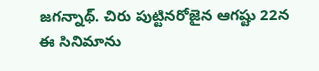జగన్నాథ్. చిరు పుట్టినరోజైన ఆగష్టు 22న ఈ సినిమాను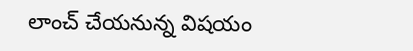లాంచ్ చేయనున్న విషయం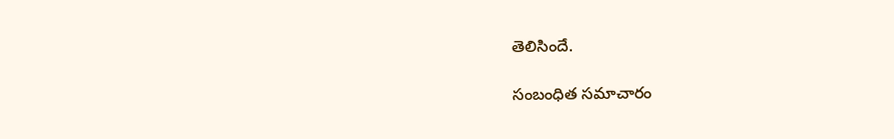తెలిసిందే.

సంబంధిత సమాచారం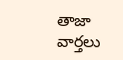తాజా వార్తలు